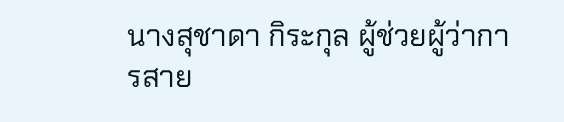นางสุชาดา กิระกุล ผู้ช่วยผู้ว่าการสาย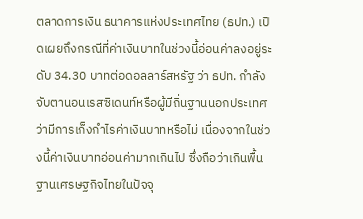ตลาดการเงิน ธนาคารแห่งประเทศไทย (ธปท.) เปิดเผยถึงกรณีที่ค่าเงินบาทในช่วงนี้อ่อนค่าลงอยู่ระดับ 34.30 บาทต่อดอลลาร์สหรัฐ ว่า ธปท. กำลังจับตานอนเรสซิเดนท์หรือผู้มีถิ่นฐานนอกประเทศว่ามีการเก็งกำไรค่าเงินบาทหรือไม่ เนื่องจากในช่วงนี้ค่าเงินบาทอ่อนค่ามากเกินไป ซึ่งถือว่าเกินพื้นฐานเศรษฐกิจไทยในปัจจุ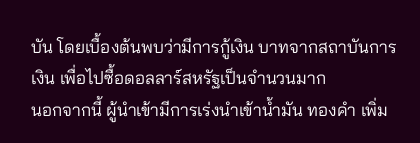บัน โดยเบื้องต้นพบว่ามีการกู้เงิน บาทจากสถาบันการเงิน เพื่อไปซื้อดอลลาร์สหรัฐเป็นจำนวนมาก
นอกจากนี้ ผู้นำเข้ามีการเร่งนำเข้าน้ำมัน ทองคำ เพิ่ม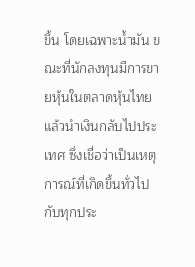ขึ้น โดยเฉพาะน้ำมัน ขณะที่นักลงทุนมีการขายหุ้นในตลาดหุ้นไทยแล้วนำเงินกลับไปประเทศ ซึ่งเชื่อว่าเป็นเหตุการณ์ที่เกิดขึ้นทั่วไปกับทุกประ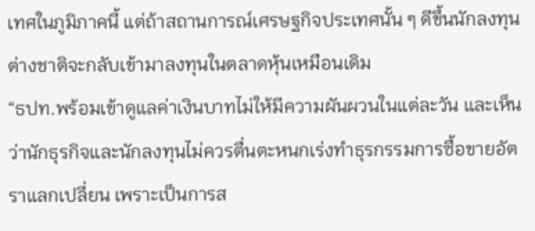เทศในภูมิภาคนี้ แต่ถ้าสถานการณ์เศรษฐกิจประเทศนั้น ๆ ดีขึ้นนักลงทุนต่างชาติจะกลับเข้ามาลงทุนในตลาดหุ้นเหมือนเดิม
“ธปท.พร้อมเข้าดูแลค่าเงินบาทไม่ให้มีความผันผวนในแต่ละวัน และเห็นว่านักธุรกิจและนักลงทุนไม่ควรตื่นตะหนกเร่งทำธุรกรรมการซื้อขายอัตราแลกเปลี่ยน เพราะเป็นการส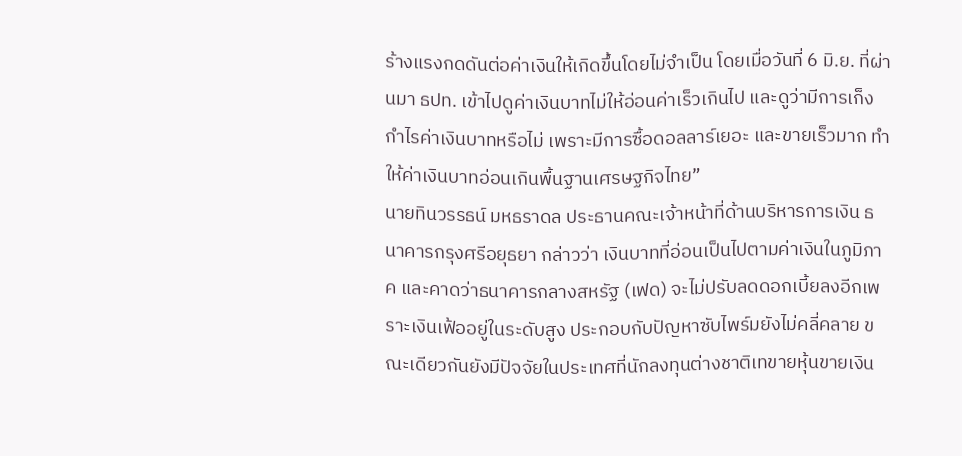ร้างแรงกดดันต่อค่าเงินให้เกิดขึ้นโดยไม่จำเป็น โดยเมื่อวันที่ 6 มิ.ย. ที่ผ่านมา ธปท. เข้าไปดูค่าเงินบาทไม่ให้อ่อนค่าเร็วเกินไป และดูว่ามีการเก็งกำไรค่าเงินบาทหรือไม่ เพราะมีการซื้อดอลลาร์เยอะ และขายเร็วมาก ทำให้ค่าเงินบาทอ่อนเกินพื้นฐานเศรษฐกิจไทย”
นายทินวรรธน์ มหธราดล ประธานคณะเจ้าหน้าที่ด้านบริหารการเงิน ธนาคารกรุงศรีอยุธยา กล่าวว่า เงินบาทที่อ่อนเป็นไปตามค่าเงินในภูมิภาค และคาดว่าธนาคารกลางสหรัฐ (เฟด) จะไม่ปรับลดดอกเบี้ยลงอีกเพราะเงินเฟ้ออยู่ในระดับสูง ประกอบกับปัญหาซับไพร์มยังไม่คลี่คลาย ขณะเดียวกันยังมีปัจจัยในประเทศที่นักลงทุนต่างชาติเทขายหุ้นขายเงิน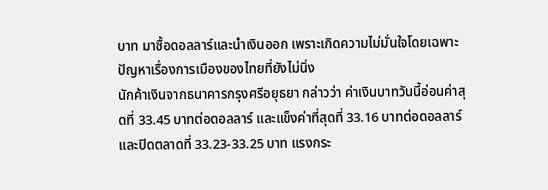บาท มาซื้อดอลลาร์และนำเงินออก เพราะเกิดความไม่มั่นใจโดยเฉพาะปัญหาเรื่องการเมืองของไทยที่ยังไม่นิ่ง
นักค้าเงินจากธนาคารกรุงศรีอยุธยา กล่าวว่า ค่าเงินบาทวันนี้อ่อนค่าสุดที่ 33.45 บาทต่อดอลลาร์ และแข็งค่าที่สุดที่ 33.16 บาทต่อดอลลาร์ และปิดตลาดที่ 33.23-33.25 บาท แรงกระ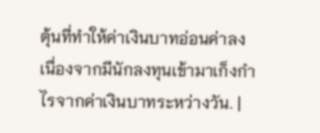ตุ้นที่ทำให้ค่าเงินบาทอ่อนค่าลง เนื่องจากมีนักลงทุนเข้ามาเก็งกำไรจากค่าเงินบาทระหว่างวัน. |